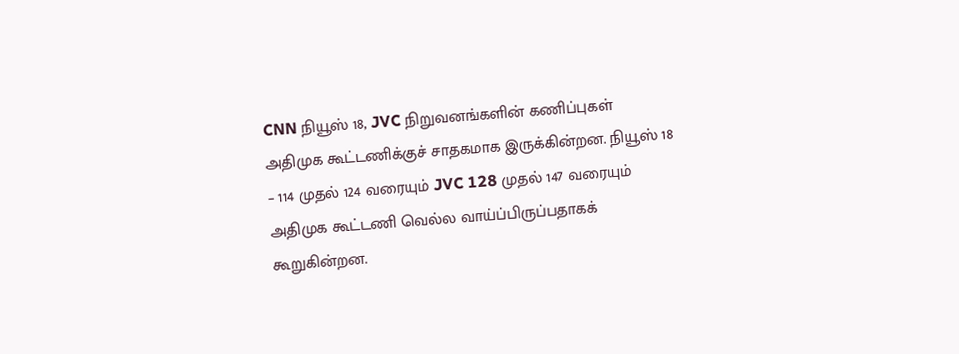CNN நியூஸ் 18, JVC நிறுவனங்களின் கணிப்புகள் அதிமுக கூட்டணிக்குச் சாதகமாக இருக்கின்றன. நியூஸ் 18 – 114 முதல் 124 வரையும் JVC 128 முதல் 147 வரையும் அதிமுக கூட்டணி வெல்ல வாய்ப்பிருப்பதாகக் கூறுகின்றன.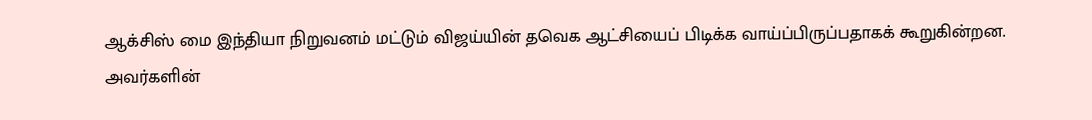ஆக்சிஸ் மை இந்தியா நிறுவனம் மட்டும் விஜய்யின் தவெக ஆட்சியைப் பிடிக்க வாய்ப்பிருப்பதாகக் கூறுகின்றன. அவர்களின்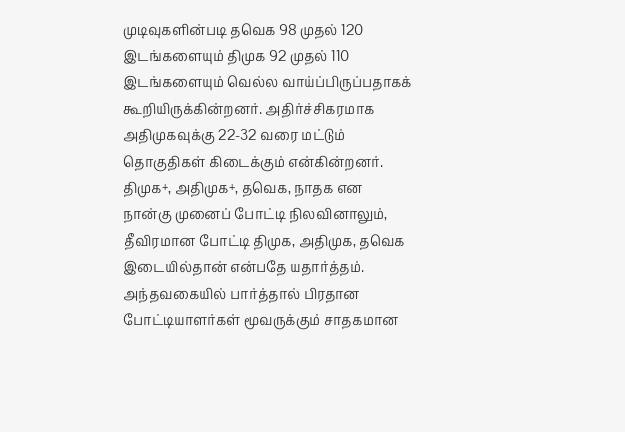முடிவுகளின்படி தவெக 98 முதல் 120 இடங்களையும் திமுக 92 முதல் 110 இடங்களையும் வெல்ல வாய்ப்பிருப்பதாகக் கூறியிருக்கின்றனர். அதிர்ச்சிகரமாக அதிமுகவுக்கு 22-32 வரை மட்டும் தொகுதிகள் கிடைக்கும் என்கின்றனர்.
திமுக+, அதிமுக+, தவெக, நாதக என நான்கு முனைப் போட்டி நிலவினாலும், தீவிரமான போட்டி திமுக, அதிமுக, தவெக இடையில்தான் என்பதே யதார்த்தம். அந்தவகையில் பார்த்தால் பிரதான போட்டியாளர்கள் மூவருக்கும் சாதகமான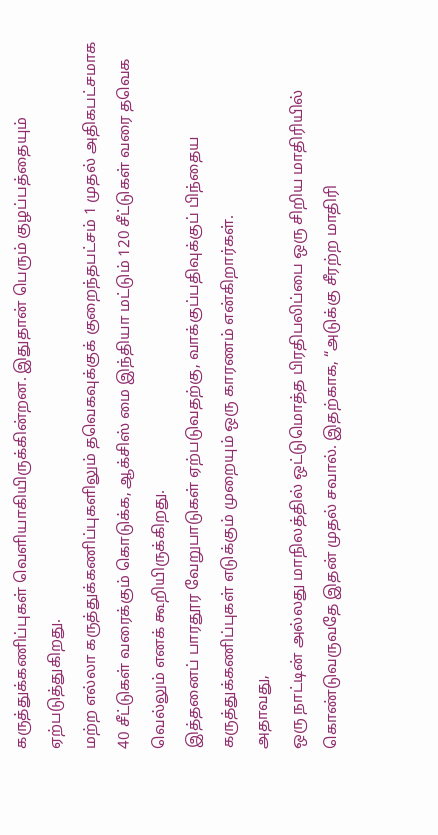கருத்துக்கணிப்புகள் வெளியாகியிருக்கின்றன. இதுதான் பெரும் குழப்பத்தையும் ஏற்படுத்துகிறது.
மற்ற எல்லா கருத்துக்கணிப்புகளிலும் தவெகவுக்குக் குறைந்தபட்சம் 1 முதல் அதிகபட்சமாக 40 சீட்டுகள் வரைக்கும் கொடுக்க, ஆக்சிஸ் மை இந்தியா மட்டும் 120 சீட்டுகள் வரை தவெக வெல்லும் எனக் கூறியிருக்கிறது.
இத்தனைப் பாரதூர வேறுபாடுகள் ஏற்படுவதற்கு, வாக்குப்பதிவுக்குப் பிந்தைய கருத்துக்கணிப்புகள் எடுக்கும் முறையும் ஒரு காரணம் என்கிறார்கள்.
அதாவது,
ஒரு நாட்டின் அல்லது மாநிலத்தில் ஒட்டுமொத்த பிரதிபலிப்பை ஒரு சிறிய மாதிரியில் கொண்டுவருவதே இதன் முதல் சவால். இதற்காக, “அடுக்கு சீரற்ற மாதிரி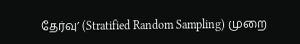தேர்வு’ (Stratified Random Sampling) முறை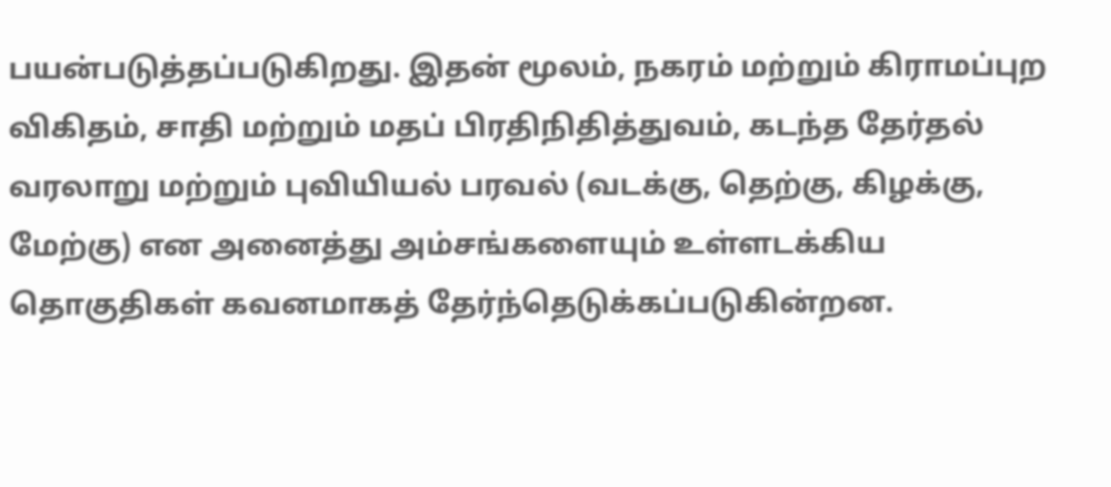பயன்படுத்தப்படுகிறது. இதன் மூலம், நகரம் மற்றும் கிராமப்புற விகிதம், சாதி மற்றும் மதப் பிரதிநிதித்துவம், கடந்த தேர்தல் வரலாறு மற்றும் புவியியல் பரவல் (வடக்கு, தெற்கு, கிழக்கு, மேற்கு) என அனைத்து அம்சங்களையும் உள்ளடக்கிய தொகுதிகள் கவனமாகத் தேர்ந்தெடுக்கப்படுகின்றன.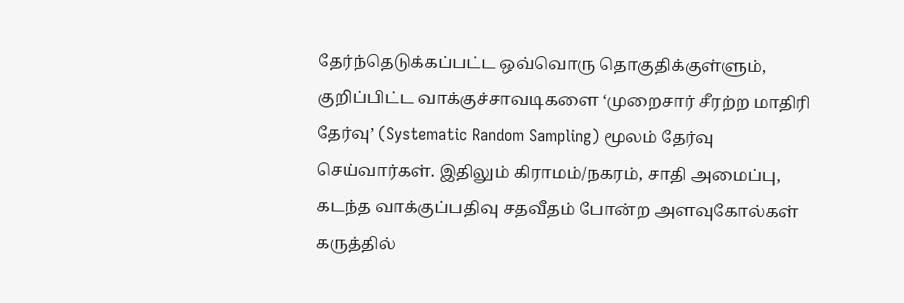தேர்ந்தெடுக்கப்பட்ட ஒவ்வொரு தொகுதிக்குள்ளும், குறிப்பிட்ட வாக்குச்சாவடிகளை ‘முறைசார் சீரற்ற மாதிரி தேர்வு’ (Systematic Random Sampling) மூலம் தேர்வு செய்வார்கள். இதிலும் கிராமம்/நகரம், சாதி அமைப்பு, கடந்த வாக்குப்பதிவு சதவீதம் போன்ற அளவுகோல்கள் கருத்தில்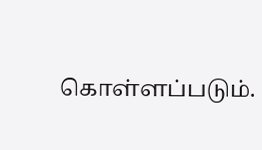கொள்ளப்படும்.